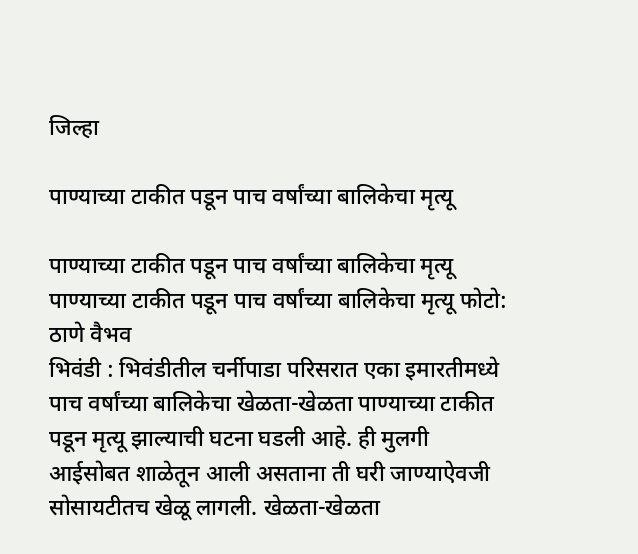जिल्हा

पाण्याच्या टाकीत पडून पाच वर्षांच्या बालिकेचा मृत्यू

पाण्याच्या टाकीत पडून पाच वर्षांच्या बालिकेचा मृत्यू
पाण्याच्या टाकीत पडून पाच वर्षांच्या बालिकेचा मृत्यू फोटो: ठाणे वैभव
भिवंडी : भिवंडीतील चर्नीपाडा परिसरात एका इमारतीमध्ये पाच वर्षांच्या बालिकेचा खेळता-खेळता पाण्याच्या टाकीत पडून मृत्यू झाल्याची घटना घडली आहे. ही मुलगी आईसोबत शाळेतून आली असताना ती घरी जाण्याऐवजी सोसायटीतच खेळू लागली. खेळता-खेळता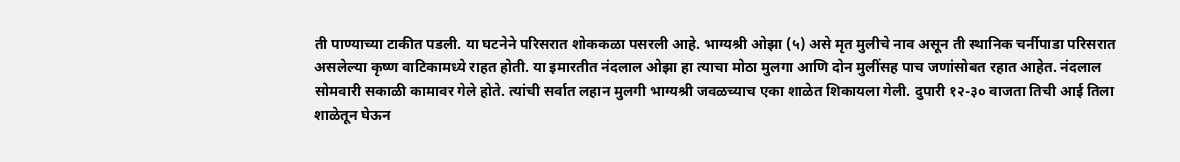ती पाण्याच्या टाकीत पडली. या घटनेने परिसरात शोककळा पसरली आहे. भाग्यश्री ओझा (५) असे मृत मुलीचे नाव असून ती स्थानिक चर्नीपाडा परिसरात असलेल्या कृष्ण वाटिकामध्ये राहत होती. या इमारतीत नंदलाल ओझा हा त्याचा मोठा मुलगा आणि दोन मुलींसह पाच जणांसोबत रहात आहेत. नंदलाल सोमवारी सकाळी कामावर गेले होते. त्यांची सर्वात लहान मुलगी भाग्यश्री जवळच्याच एका शाळेत शिकायला गेली. दुपारी १२-३० वाजता तिची आई तिला शाळेतून घेऊन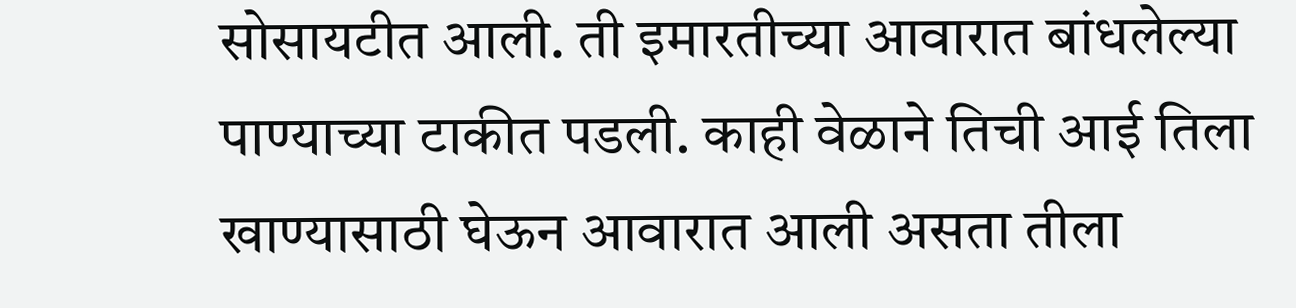सोसायटीत आली. ती इमारतीच्या आवारात बांधलेल्या पाण्याच्या टाकीत पडली. काही वेळाने तिची आई तिला खाण्यासाठी घेऊन आवारात आली असता तीला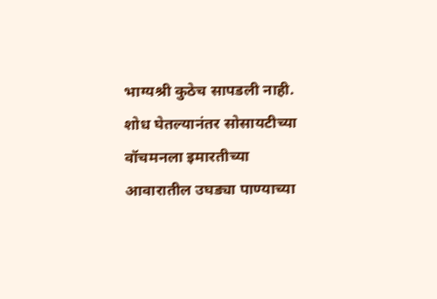भाग्यश्री कुठेच सापडली नाही. शोध घेतल्यानंतर सोसायटीच्या वॉचमनला इमारतीच्या आवारातील उघड्या पाण्याच्या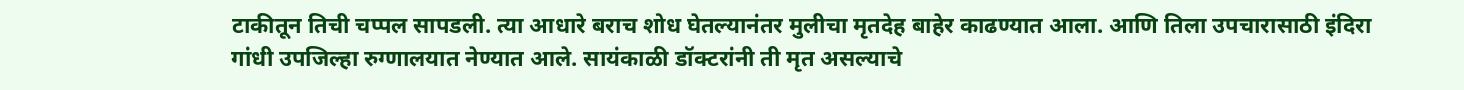टाकीतून तिची चप्पल सापडली. त्या आधारे बराच शोध घेतल्यानंतर मुलीचा मृतदेह बाहेर काढण्यात आला. आणि तिला उपचारासाठी इंदिरा गांधी उपजिल्हा रुग्णालयात नेण्यात आले. सायंकाळी डॉक्टरांनी ती मृत असल्याचे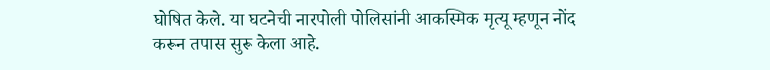घोषित केले. या घटनेची नारपोली पोलिसांनी आकस्मिक मृत्यू म्हणून नोंद करून तपास सुरू केला आहे.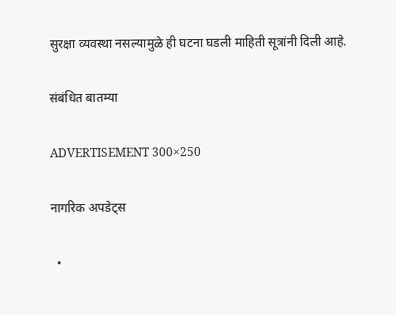सुरक्षा व्यवस्था नसल्यामुळे ही घटना घडली माहिती सूत्रांनी दिली आहे.

संबंधित बातम्या

ADVERTISEMENT 300×250

नागरिक अपडेट्स

  •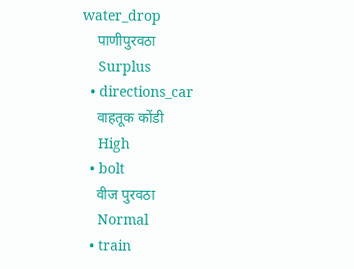water_drop
    पाणीपुरवठा
    Surplus
  • directions_car
    वाहतूक कोंडी
    High
  • bolt
    वीज पुरवठा
    Normal
  • train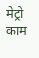मेट्रो काम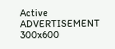Active
ADVERTISEMENT 300x600